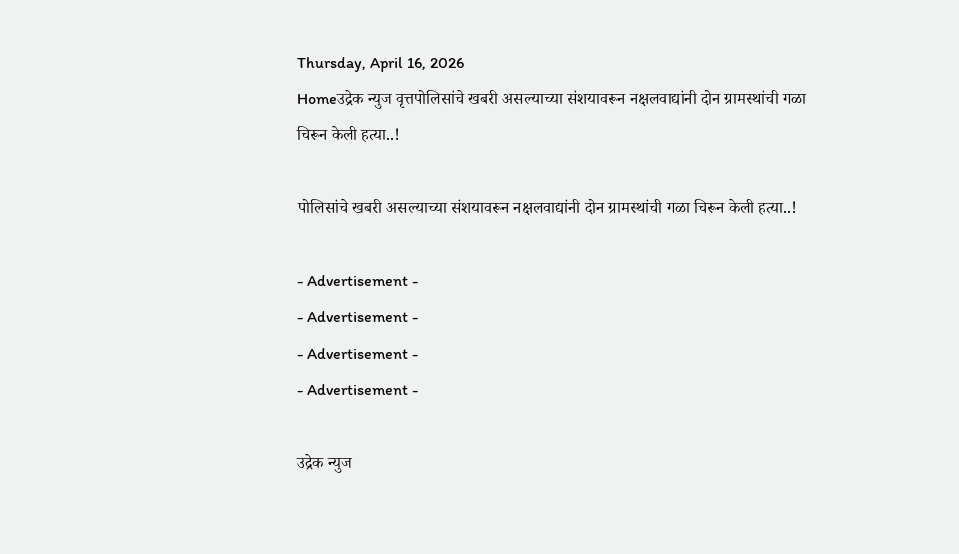Thursday, April 16, 2026
Homeउद्रेक न्युज वृत्तपोलिसांचे खबरी असल्याच्या संशयावरून नक्षलवाद्यांनी दोन ग्रामस्थांची गळा चिरून केली हत्या..!

पोलिसांचे खबरी असल्याच्या संशयावरून नक्षलवाद्यांनी दोन ग्रामस्थांची गळा चिरून केली हत्या..!

- Advertisement -
- Advertisement -
- Advertisement -
- Advertisement -

उद्रेक न्युज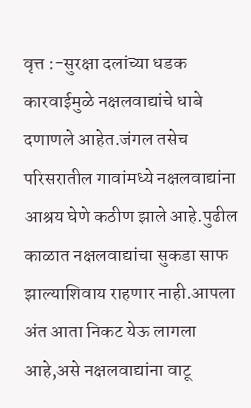वृत्त :-सुरक्षा दलांच्या धडक कारवाईमुळे नक्षलवाद्यांचे धाबे दणाणले आहेत.जंगल तसेच परिसरातील गावांमध्ये नक्षलवाद्यांना आश्रय घेणे कठीण झाले आहे.पुढील काळात नक्षलवाद्यांचा सुकडा साफ झाल्याशिवाय राहणार नाही.आपला अंत आता निकट येऊ लागला आहे,असे नक्षलवाद्यांना वाटू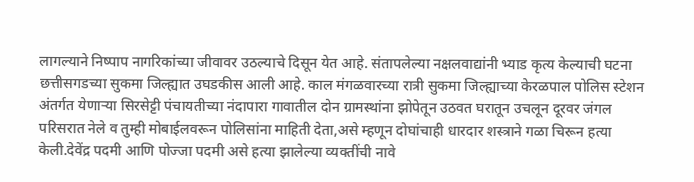लागल्याने निष्पाप नागरिकांच्या जीवावर उठल्याचे दिसून येत आहे. संतापलेल्या नक्षलवाद्यांनी भ्याड कृत्य केल्याची घटना छत्तीसगडच्या सुकमा जिल्ह्यात उघडकीस आली आहे. काल मंगळवारच्या रात्री सुकमा जिल्ह्याच्या केरळपाल पोलिस स्टेशन अंतर्गत येणाऱ्या सिरसेट्टी पंचायतीच्या नंदापारा गावातील दोन ग्रामस्थांना झोपेतून उठवत घरातून उचलून दूरवर जंगल परिसरात नेले व तुम्ही मोबाईलवरून पोलिसांना माहिती देता,असे म्हणून दोघांचाही धारदार शस्त्राने गळा चिरून हत्या केली.देवेंद्र पदमी आणि पोज्जा पदमी असे हत्या झालेल्या व्यक्तींची नावे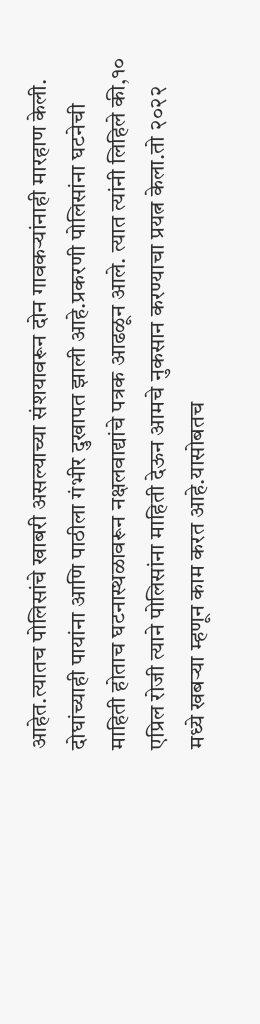आहेत.त्यातच पोलिसांचे खाबरी असल्याच्या संशयावरून दोन गावकऱ्यांनाही मारहाण केली. दोघांच्याही पायांना आणि पाठीला गंभीर दुखापत झाली आहे.प्रकरणी पोलिसांना घटनेची माहिती होताच घटनास्थळावरून नक्षलवाद्यांचे पत्रक आढळून आले. त्यात त्यांनी लिहिले की,१० एप्रिल रोजी त्याने पोलिसांना माहिती देऊन आमचे नुकसान करण्याचा प्रयत्न केला.तो २०२२ मध्ये खबऱ्या म्हणून काम करत आहे.यासोबतच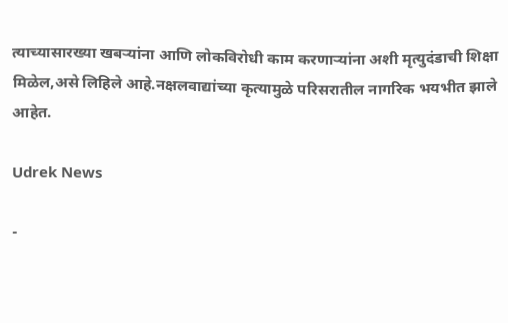त्याच्यासारख्या खबऱ्यांना आणि लोकविरोधी काम करणाऱ्यांना अशी मृत्युदंडाची शिक्षा मिळेल,असे लिहिले आहे.नक्षलवाद्यांच्या कृत्यामुळे परिसरातील नागरिक भयभीत झाले आहेत.

Udrek News

-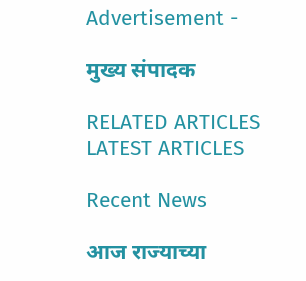Advertisement -

मुख्य संपादक

RELATED ARTICLES
LATEST ARTICLES

Recent News

आज राज्याच्या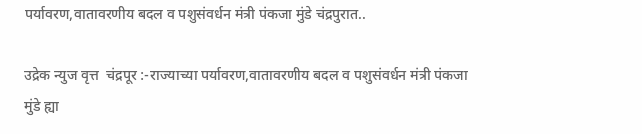पर्यावरण,वातावरणीय बदल व पशुसंवर्धन मंत्री पंकजा मुंडे चंद्रपुरात..

उद्रेक न्युज वृत्त  चंद्रपूर :-राज्याच्या पर्यावरण,वातावरणीय बदल व पशुसंवर्धन मंत्री पंकजा मुंडे ह्या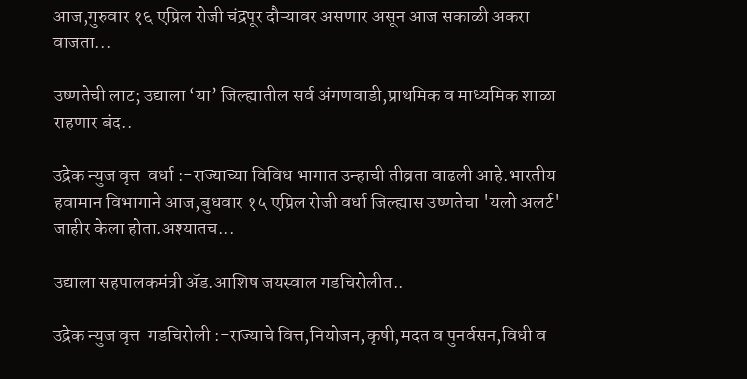आज,गुरुवार १६ एप्रिल रोजी चंद्रपूर दौऱ्यावर असणार असून आज सकाळी अकरा वाजता...

उष्णतेची लाट; उद्याला ‘या’ जिल्ह्यातील सर्व अंगणवाडी,प्राथमिक व माध्यमिक शाळा राहणार बंद..

उद्रेक न्युज वृत्त  वर्धा :-राज्याच्या विविध भागात उन्हाची तीव्रता वाढली आहे.भारतीय हवामान विभागाने आज,बुधवार १५ एप्रिल रोजी वर्धा जिल्ह्यास उष्णतेचा 'यलो अलर्ट' जाहीर केला होता.अश्यातच...

उद्याला सहपालकमंत्री ॲड.आशिष जयस्वाल गडचिरोलीत..

उद्रेक न्युज वृत्त  गडचिरोली :-राज्याचे वित्त,नियोजन,कृषी,मदत व पुनर्वसन,विधी व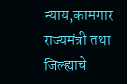न्याय,कामगार राज्यमंत्री तथा जिल्ह्याचे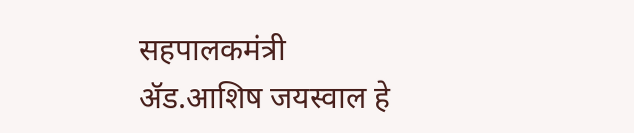सहपालकमंत्री ॲड.आशिष जयस्वाल हे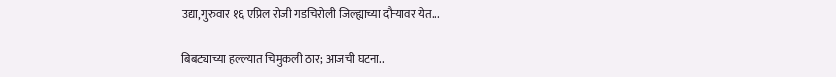उद्या,गुरुवार १६ एप्रिल रोजी गडचिरोली जिल्ह्याच्या दौऱ्यावर येत...

बिबट्याच्या हल्ल्यात चिमुकली ठार; आजची घटना..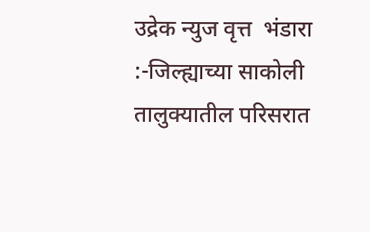उद्रेक न्युज वृत्त  भंडारा :-जिल्ह्याच्या साकोली तालुक्यातील परिसरात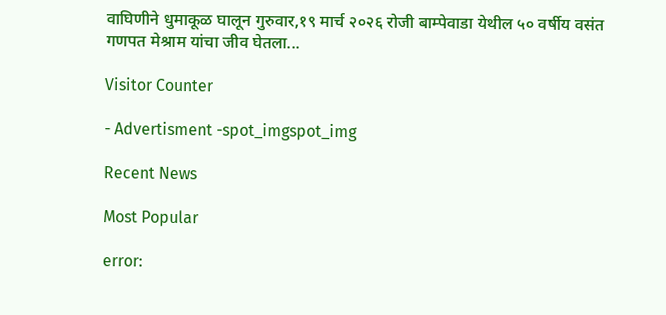वाघिणीने धुमाकूळ घालून गुरुवार,१९ मार्च २०२६ रोजी बाम्पेवाडा येथील ५० वर्षीय वसंत गणपत मेश्राम यांचा जीव घेतला...

Visitor Counter

- Advertisment -spot_imgspot_img

Recent News

Most Popular

error: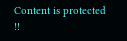Content is protected !!